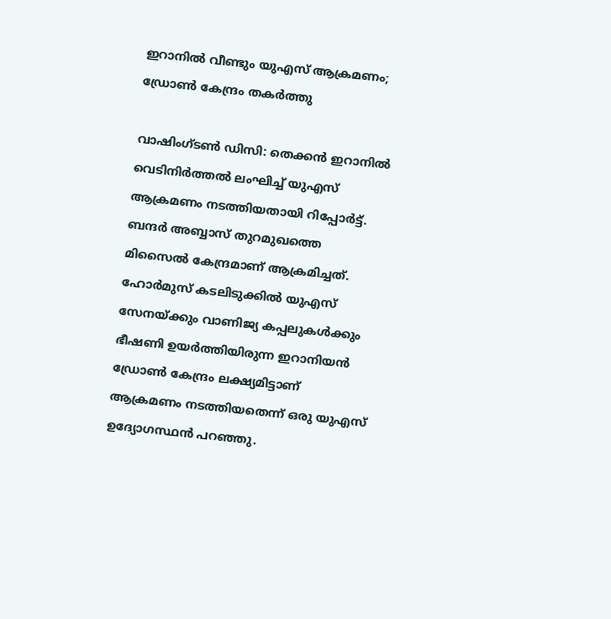ഇറാനില്‍ വീണ്ടും യുഎസ് ആക്രമണം; ഡ്രോണ്‍ കേന്ദ്രം തകര്‍ത്തു

വാഷിംഗ്ടണ്‍ ഡിസി: തെക്കന്‍ ഇറാനില്‍ വെടിനിര്‍ത്തല്‍ ലംഘിച്ച് യുഎസ് ആക്രമണം നടത്തിയതായി റിപ്പോര്‍ട്ട്. ബന്ദര്‍ അബ്ബാസ് തുറമുഖത്തെ മിസൈല്‍ കേന്ദ്രമാണ് ആക്രമിച്ചത്. ഹോര്‍മുസ് കടലിടുക്കില്‍ യുഎസ് സേനയ്ക്കും വാണിജ്യ കപ്പലുകള്‍ക്കും ഭീഷണി ഉയര്‍ത്തിയിരുന്ന ഇറാനിയന്‍ ഡ്രോണ്‍ കേന്ദ്രം ലക്ഷ്യമിട്ടാണ് ആക്രമണം നടത്തിയതെന്ന് ഒരു യുഎസ് ഉദ്യോഗസ്ഥന്‍ പറഞ്ഞു.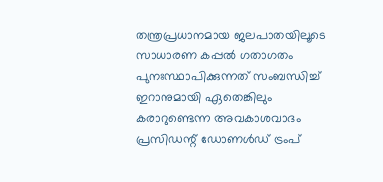തന്ത്രപ്രധാനമായ ജലപാതയിലൂടെ സാധാരണ കപ്പല്‍ ഗതാഗതം പുനഃസ്ഥാപിക്കുന്നത് സംബന്ധിച്ച് ഇറാനുമായി ഏതെങ്കിലും കരാറുണ്ടെന്ന അവകാശവാദം പ്രസിഡന്റ് ഡോണള്‍ഡ് ട്രംപ്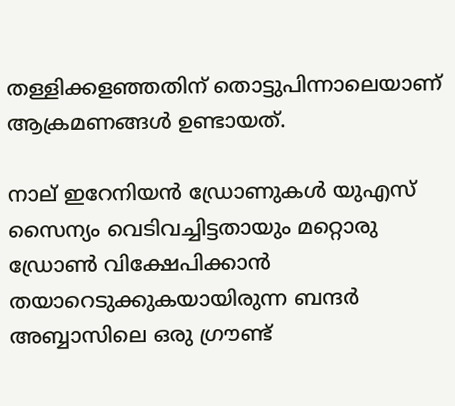തള്ളിക്കളഞ്ഞതിന് തൊട്ടുപിന്നാലെയാണ് ആക്രമണങ്ങള്‍ ഉണ്ടായത്.

നാല് ഇറേനിയന്‍ ഡ്രോണുകള്‍ യുഎസ് സൈന്യം വെടിവച്ചിട്ടതായും മറ്റൊരു ഡ്രോണ്‍ വിക്ഷേപിക്കാന്‍ തയാറെടുക്കുകയായിരുന്ന ബന്ദര്‍ അബ്ബാസിലെ ഒരു ഗ്രൗണ്ട്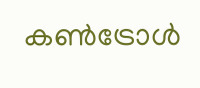കണ്‍ട്രോള്‍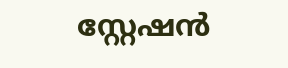സ്റ്റേഷന്‍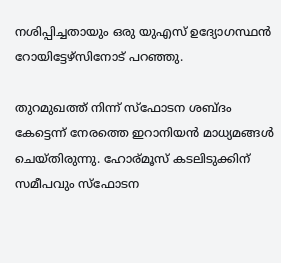നശിപ്പിച്ചതായും ഒരു യുഎസ് ഉദ്യോഗസ്ഥന്‍ റോയിട്ടേഴ്‌സിനോട് പറഞ്ഞു.

തുറമുഖത്ത് നിന്ന് സ്‌ഫോടന ശബ്ദം കേട്ടെന്ന് നേരത്തെ ഇറാനിയന്‍ മാധ്യമങ്ങള്‍ ചെയ്തിരുന്നു. ഹോര്മൂസ് കടലിടുക്കിന് സമീപവും സ്‌ഫോടന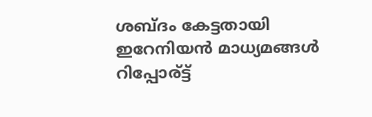ശബ്ദം കേട്ടതായി ഇറേനിയന്‍ മാധ്യമങ്ങള്‍ റിപ്പോര്ട്ട്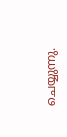ചെയ്യുന്നു.